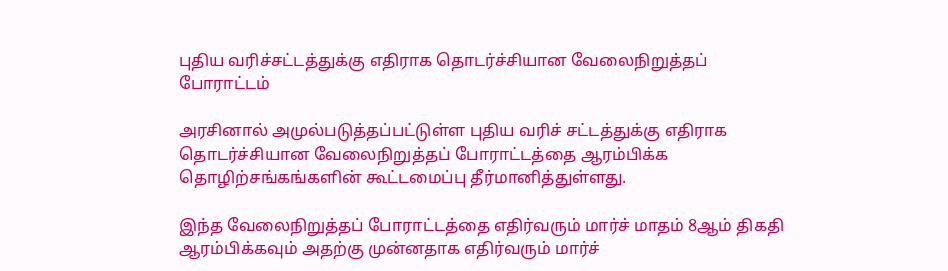புதிய வரிச்சட்டத்துக்கு எதிராக தொடர்ச்சியான வேலைநிறுத்தப் போராட்டம்

அரசினால் அமுல்படுத்தப்பட்டுள்ள புதிய வரிச் சட்டத்துக்கு எதிராக தொடர்ச்சியான வேலைநிறுத்தப் போராட்டத்தை ஆரம்பிக்க தொழிற்சங்கங்களின் கூட்டமைப்பு தீர்மானித்துள்ளது.

இந்த வேலைநிறுத்தப் போராட்டத்தை எதிர்வரும் மார்ச் மாதம் 8ஆம் திகதி ஆரம்பிக்கவும் அதற்கு முன்னதாக எதிர்வரும் மார்ச்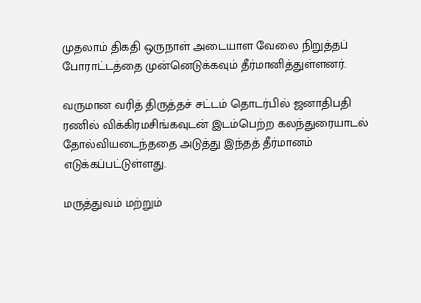முதலாம் திகதி ஒருநாள் அடையாள வேலை நிறுத்தப் போராட்டத்தை முன்னெடுக்கவும் தீர்மானித்துள்ளனர்.

வருமான வரித் திருத்தச் சட்டம் தொடர்பில் ஜனாதிபதி ரணில் விக்கிரமசிங்கவுடன் இடம்பெற்ற கலந்துரையாடல் தோல்வியடைந்ததை அடுத்து இந்தத் தீர்மானம் எடுக்கப்பட்டுள்ளது.

மருத்துவம் மற்றும்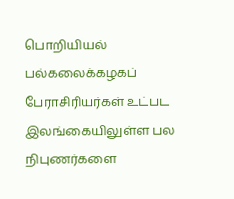பொறியியல் பல்கலைக்கழகப் பேராசிரியர்கள் உட்பட இலங்கையிலுள்ள பல நிபுணர்களை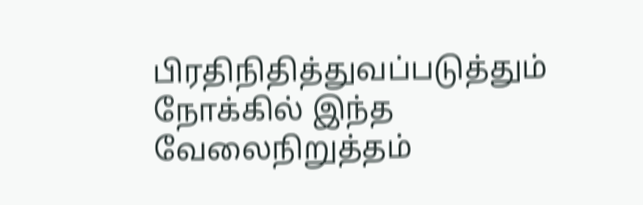பிரதிநிதித்துவப்படுத்தும் நோக்கில் இந்த வேலைநிறுத்தம்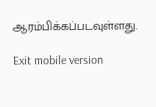ஆரம்பிக்கப்படவுள்ளது.

Exit mobile version